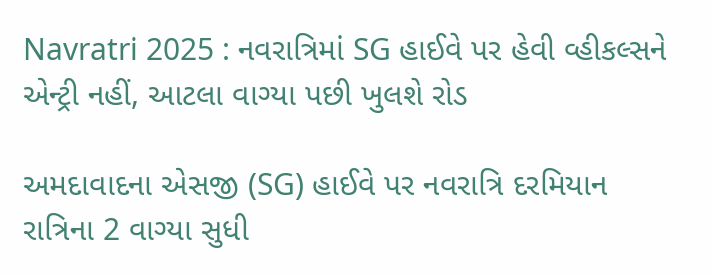Navratri 2025 : નવરાત્રિમાં SG હાઈવે પર હેવી વ્હીકલ્સને એન્ટ્રી નહીં, આટલા વાગ્યા પછી ખુલશે રોડ

અમદાવાદના એસજી (SG) હાઈવે પર નવરાત્રિ દરમિયાન રાત્રિના 2 વાગ્યા સુધી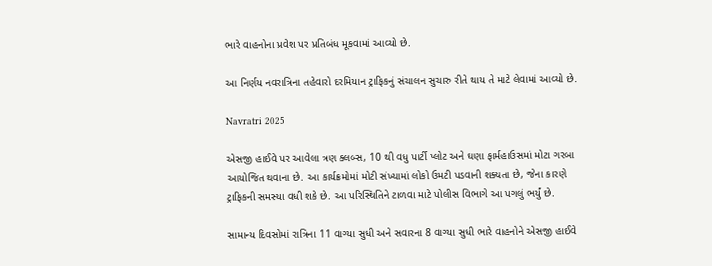ભારે વાહનોના પ્રવેશ પર પ્રતિબંધ મૂકવામાં આવ્યો છે.

આ નિર્ણય નવરાત્રિના તહેવારો દરમિયાન ટ્રાફિકનું સંચાલન સુચારુ રીતે થાય તે માટે લેવામાં આવ્યો છે.

Navratri 2025

એસજી હાઈવે પર આવેલા ત્રણ ક્લબ્સ, 10 થી વધુ પાર્ટી પ્લોટ અને ઘણા ફાર્મહાઉસમાં મોટા ગરબા આયોજિત થવાના છે. આ કાર્યક્રમોમાં મોટી સંખ્યામાં લોકો ઉમટી પડવાની શક્યતા છે, જેના કારણે ટ્રાફિકની સમસ્યા વધી શકે છે. આ પરિસ્થિતિને ટાળવા માટે પોલીસ વિભાગે આ પગલું ભર્યું છે.

સામાન્ય દિવસોમાં રાત્રિના 11 વાગ્યા સુધી અને સવારના 8 વાગ્યા સુધી ભારે વાહનોને એસજી હાઈવે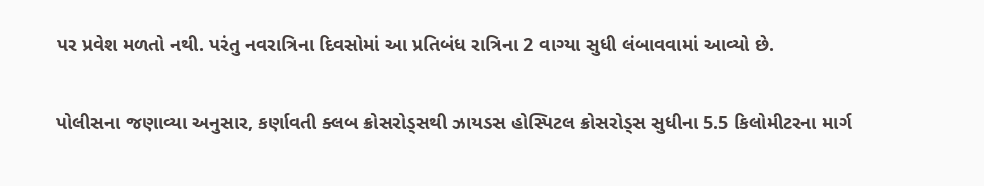પર પ્રવેશ મળતો નથી. પરંતુ નવરાત્રિના દિવસોમાં આ પ્રતિબંધ રાત્રિના 2 વાગ્યા સુધી લંબાવવામાં આવ્યો છે.

પોલીસના જણાવ્યા અનુસાર, કર્ણાવતી ક્લબ ક્રોસરોડ્સથી ઝાયડસ હોસ્પિટલ ક્રોસરોડ્સ સુધીના 5.5 કિલોમીટરના માર્ગ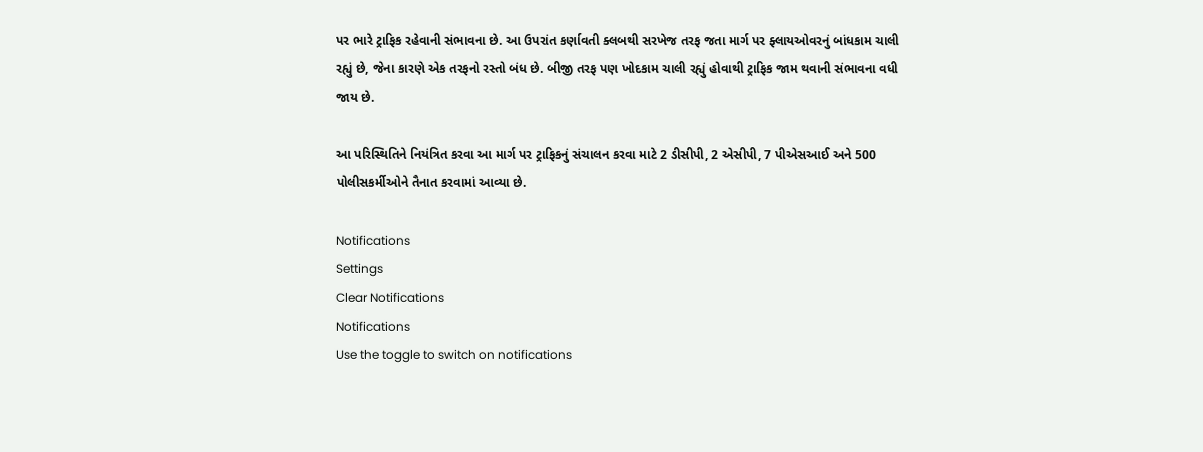પર ભારે ટ્રાફિક રહેવાની સંભાવના છે. આ ઉપરાંત કર્ણાવતી ક્લબથી સરખેજ તરફ જતા માર્ગ પર ફ્લાયઓવરનું બાંધકામ ચાલી રહ્યું છે, જેના કારણે એક તરફનો રસ્તો બંધ છે. બીજી તરફ પણ ખોદકામ ચાલી રહ્યું હોવાથી ટ્રાફિક જામ થવાની સંભાવના વધી જાય છે.

આ પરિસ્થિતિને નિયંત્રિત કરવા આ માર્ગ પર ટ્રાફિકનું સંચાલન કરવા માટે 2 ડીસીપી, 2 એસીપી, 7 પીએસઆઈ અને 500 પોલીસકર્મીઓને તૈનાત કરવામાં આવ્યા છે.

Notifications
Settings
Clear Notifications
Notifications
Use the toggle to switch on notifications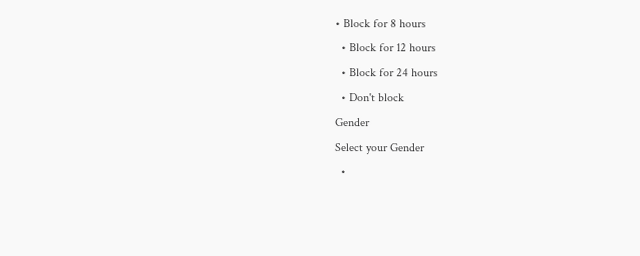• Block for 8 hours
  • Block for 12 hours
  • Block for 24 hours
  • Don't block
Gender
Select your Gender
  •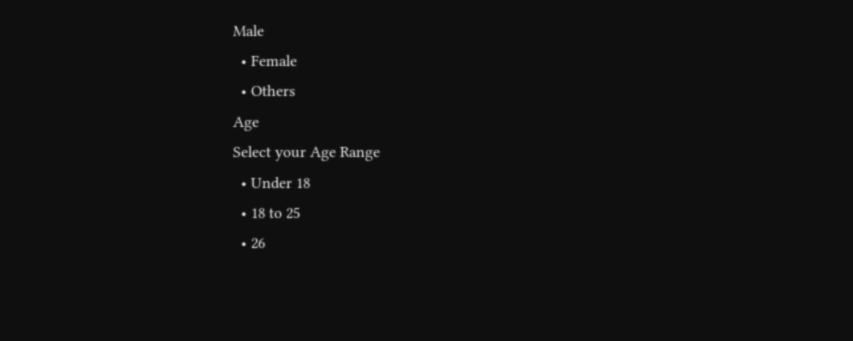Male
  • Female
  • Others
Age
Select your Age Range
  • Under 18
  • 18 to 25
  • 26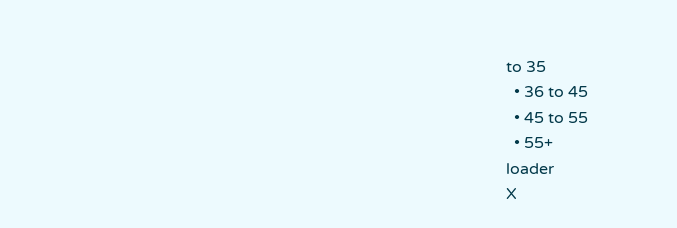to 35
  • 36 to 45
  • 45 to 55
  • 55+
loader
X